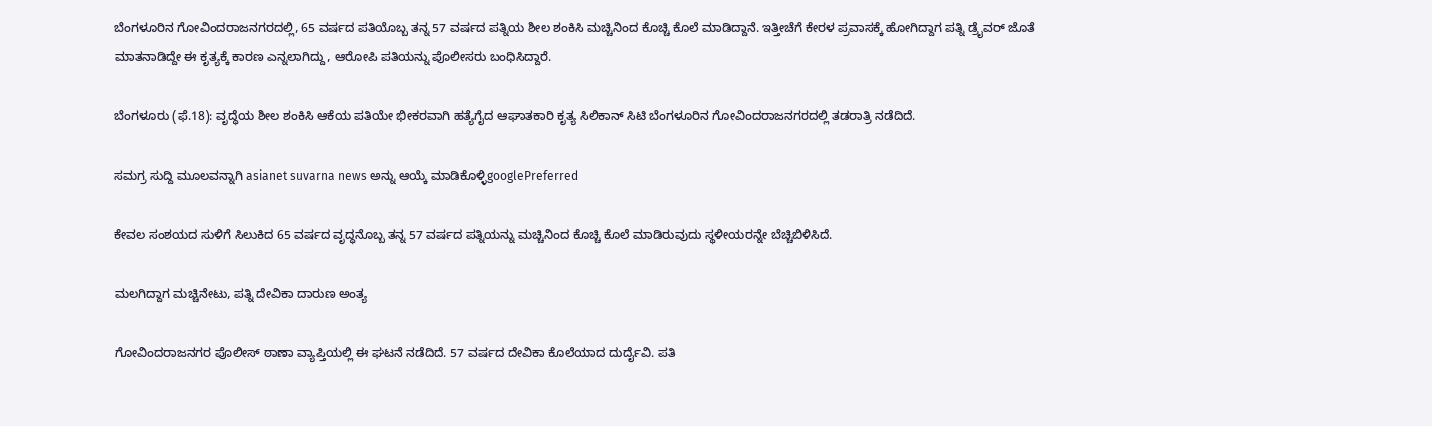ಬೆಂಗಳೂರಿನ ಗೋವಿಂದರಾಜನಗರದಲ್ಲಿ, 65 ವರ್ಷದ ಪತಿಯೊಬ್ಬ ತನ್ನ 57 ವರ್ಷದ ಪತ್ನಿಯ ಶೀಲ ಶಂಕಿಸಿ ಮಚ್ಚಿನಿಂದ ಕೊಚ್ಚಿ ಕೊಲೆ ಮಾಡಿದ್ದಾನೆ. ಇತ್ತೀಚೆಗೆ ಕೇರಳ ಪ್ರವಾಸಕ್ಕೆ ಹೋಗಿದ್ದಾಗ ಪತ್ನಿ ಡ್ರೈವರ್ ಜೊತೆ ಮಾತನಾಡಿದ್ದೇ ಈ ಕೃತ್ಯಕ್ಕೆ ಕಾರಣ ಎನ್ನಲಾಗಿದ್ದು, ಆರೋಪಿ ಪತಿಯನ್ನು ಪೊಲೀಸರು ಬಂಧಿಸಿದ್ದಾರೆ.

ಬೆಂಗಳೂರು (ಫೆ.18): ವೃದ್ಧೆಯ ಶೀಲ ಶಂಕಿಸಿ ಆಕೆಯ ಪತಿಯೇ ಭೀಕರವಾಗಿ ಹತ್ಯೆಗೈದ ಆಘಾತಕಾರಿ ಕೃತ್ಯ ಸಿಲಿಕಾನ್ ಸಿಟಿ ಬೆಂಗಳೂರಿನ ಗೋವಿಂದರಾಜನಗರದಲ್ಲಿ ತಡರಾತ್ರಿ ನಡೆದಿದೆ.

ಸಮಗ್ರ ಸುದ್ದಿ ಮೂಲವನ್ನಾಗಿ asianet suvarna news ಅನ್ನು ಆಯ್ಕೆ ಮಾಡಿಕೊಳ್ಳಿgooglePreferred

ಕೇವಲ ಸಂಶಯದ ಸುಳಿಗೆ ಸಿಲುಕಿದ 65 ವರ್ಷದ ವೃದ್ಧನೊಬ್ಬ ತನ್ನ 57 ವರ್ಷದ ಪತ್ನಿಯನ್ನು ಮಚ್ಚಿನಿಂದ ಕೊಚ್ಚಿ ಕೊಲೆ ಮಾಡಿರುವುದು ಸ್ಥಳೀಯರನ್ನೇ ಬೆಚ್ಚಿಬಿಳಿಸಿದೆ.

ಮಲಗಿದ್ದಾಗ ಮಚ್ಚಿನೇಟು, ಪತ್ನಿ ದೇವಿಕಾ ದಾರುಣ ಅಂತ್ಯ

ಗೋವಿಂದರಾಜನಗರ ಪೊಲೀಸ್ ಠಾಣಾ ವ್ಯಾಪ್ತಿಯಲ್ಲಿ ಈ ಘಟನೆ ನಡೆದಿದೆ. 57 ವರ್ಷದ ದೇವಿಕಾ ಕೊಲೆಯಾದ ದುರ್ದೈವಿ. ಪತಿ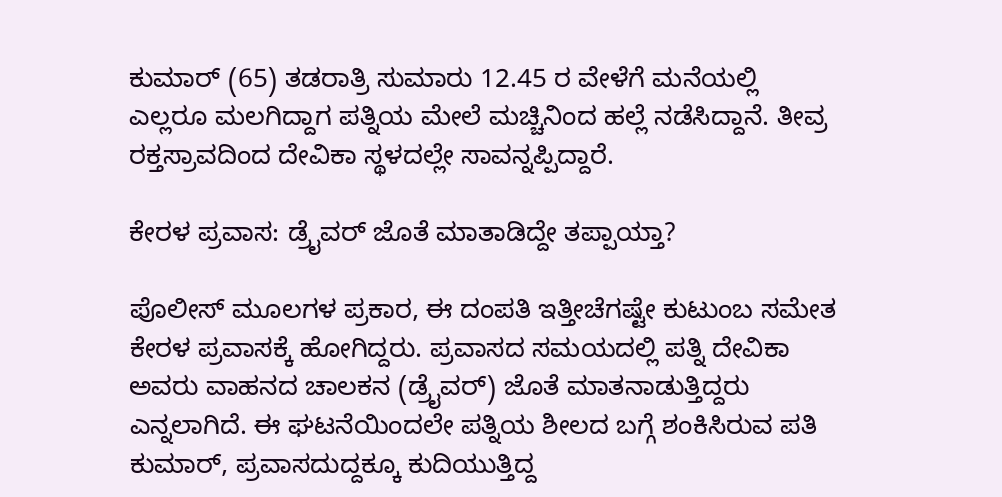ಕುಮಾರ್ (65) ತಡರಾತ್ರಿ ಸುಮಾರು 12.45 ರ ವೇಳೆಗೆ ಮನೆಯಲ್ಲಿ ಎಲ್ಲರೂ ಮಲಗಿದ್ದಾಗ ಪತ್ನಿಯ ಮೇಲೆ ಮಚ್ಚಿನಿಂದ ಹಲ್ಲೆ ನಡೆಸಿದ್ದಾನೆ. ತೀವ್ರ ರಕ್ತಸ್ರಾವದಿಂದ ದೇವಿಕಾ ಸ್ಥಳದಲ್ಲೇ ಸಾವನ್ನಪ್ಪಿದ್ದಾರೆ.

ಕೇರಳ ಪ್ರವಾಸ: ಡ್ರೈವರ್ ಜೊತೆ ಮಾತಾಡಿದ್ದೇ ತಪ್ಪಾಯ್ತಾ?

ಪೊಲೀಸ್ ಮೂಲಗಳ ಪ್ರಕಾರ, ಈ ದಂಪತಿ ಇತ್ತೀಚೆಗಷ್ಟೇ ಕುಟುಂಬ ಸಮೇತ ಕೇರಳ ಪ್ರವಾಸಕ್ಕೆ ಹೋಗಿದ್ದರು. ಪ್ರವಾಸದ ಸಮಯದಲ್ಲಿ ಪತ್ನಿ ದೇವಿಕಾ ಅವರು ವಾಹನದ ಚಾಲಕನ (ಡ್ರೈವರ್) ಜೊತೆ ಮಾತನಾಡುತ್ತಿದ್ದರು ಎನ್ನಲಾಗಿದೆ. ಈ ಘಟನೆಯಿಂದಲೇ ಪತ್ನಿಯ ಶೀಲದ ಬಗ್ಗೆ ಶಂಕಿಸಿರುವ ಪತಿ ಕುಮಾರ್, ಪ್ರವಾಸದುದ್ದಕ್ಕೂ ಕುದಿಯುತ್ತಿದ್ದ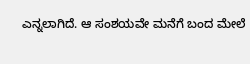ಎನ್ನಲಾಗಿದೆ. ಆ ಸಂಶಯವೇ ಮನೆಗೆ ಬಂದ ಮೇಲೆ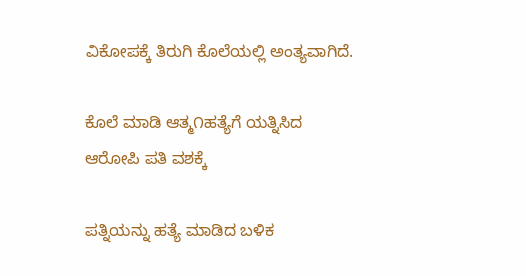ವಿಕೋಪಕ್ಕೆ ತಿರುಗಿ ಕೊಲೆಯಲ್ಲಿ ಅಂತ್ಯವಾಗಿದೆ.

ಕೊಲೆ ಮಾಡಿ ಆತ್ಮ೧ಹತ್ಯೆಗೆ ಯತ್ನಿಸಿದ ಆರೋಪಿ ಪತಿ ವಶಕ್ಕೆ

ಪತ್ನಿಯನ್ನು ಹತ್ಯೆ ಮಾಡಿದ ಬಳಿಕ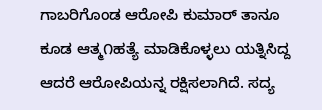ಗಾಬರಿಗೊಂಡ ಆರೋಪಿ ಕುಮಾರ್ ತಾನೂ ಕೂಡ ಆತ್ಮ೧ಹತ್ಯೆ ಮಾಡಿಕೊಳ್ಳಲು ಯತ್ನಿಸಿದ್ದ ಆದರೆ ಆರೋಪಿಯನ್ನ ರಕ್ಷಿಸಲಾಗಿದೆ. ಸದ್ಯ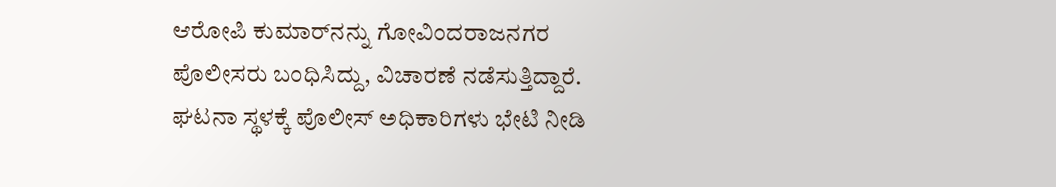ಆರೋಪಿ ಕುಮಾರ್‌ನನ್ನು ಗೋವಿಂದರಾಜನಗರ ಪೊಲೀಸರು ಬಂಧಿಸಿದ್ದು, ವಿಚಾರಣೆ ನಡೆಸುತ್ತಿದ್ದಾರೆ. ಘಟನಾ ಸ್ಥಳಕ್ಕೆ ಪೊಲೀಸ್ ಅಧಿಕಾರಿಗಳು ಭೇಟಿ ನೀಡಿ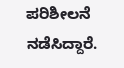ಪರಿಶೀಲನೆ ನಡೆಸಿದ್ದಾರೆ.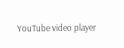YouTube video player